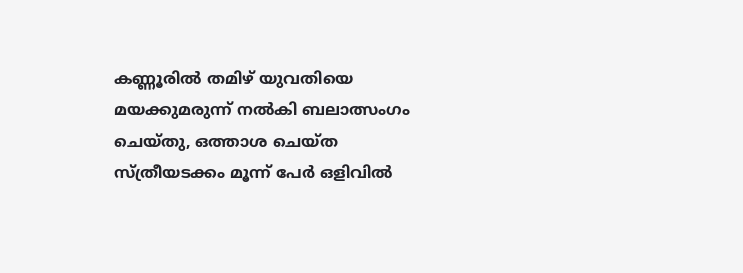കണ്ണൂരില്‍ തമിഴ് യുവതിയെ മയക്കുമരുന്ന് നല്‍കി ബലാത്സംഗം ചെയ്തു, ഒത്താശ ചെയ്ത സ്ത്രീയടക്കം മൂന്ന് പേര്‍ ഒളിവില്‍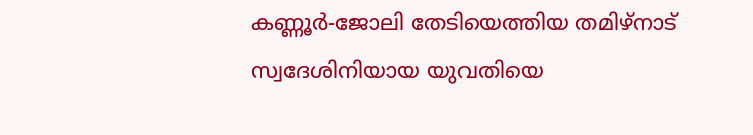കണ്ണൂര്‍-ജോലി തേടിയെത്തിയ തമിഴ്‌നാട് സ്വദേശിനിയായ യുവതിയെ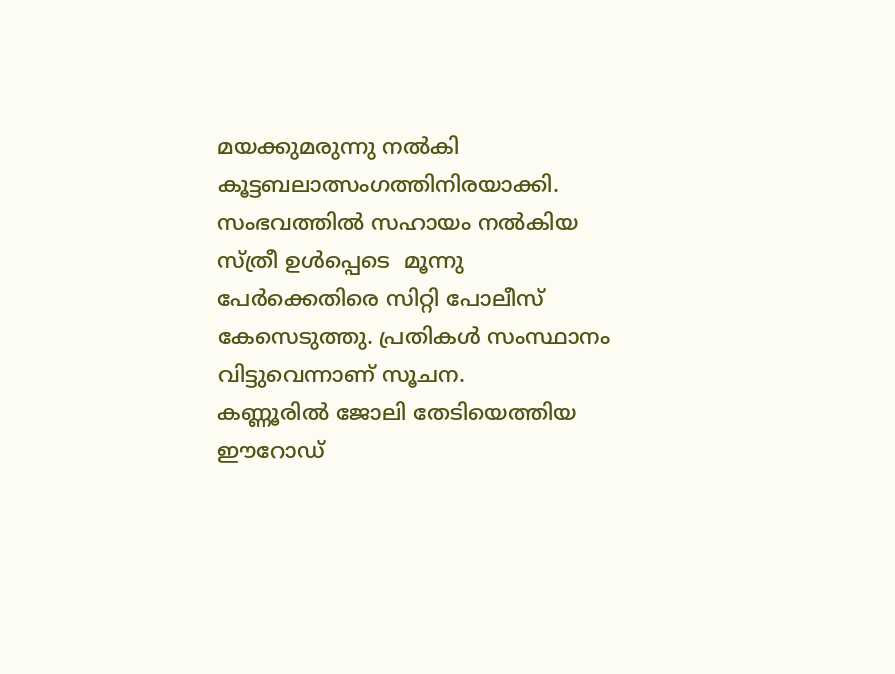മയക്കുമരുന്നു നല്‍കി കൂട്ടബലാത്സംഗത്തിനിരയാക്കി. സംഭവത്തില്‍ സഹായം നല്‍കിയ സ്ത്രീ ഉള്‍പ്പെടെ  മൂന്നു പേര്‍ക്കെതിരെ സിറ്റി പോലീസ് കേസെടുത്തു. പ്രതികള്‍ സംസ്ഥാനം വിട്ടുവെന്നാണ് സൂചന.
കണ്ണൂരില്‍ ജോലി തേടിയെത്തിയ ഈറോഡ്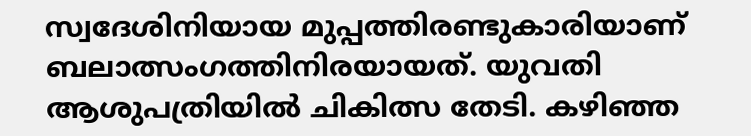സ്വദേശിനിയായ മുപ്പത്തിരണ്ടുകാരിയാണ് ബലാത്സംഗത്തിനിരയായത്. യുവതി ആശുപത്രിയില്‍ ചികിത്സ തേടി. കഴിഞ്ഞ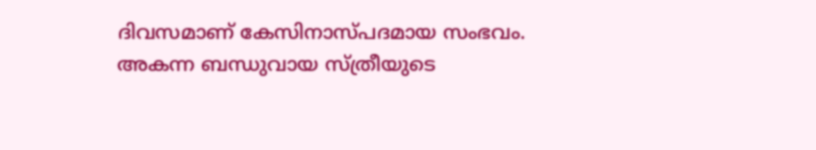ദിവസമാണ് കേസിനാസ്പദമായ സംഭവം. അകന്ന ബന്ധുവായ സ്ത്രീയുടെ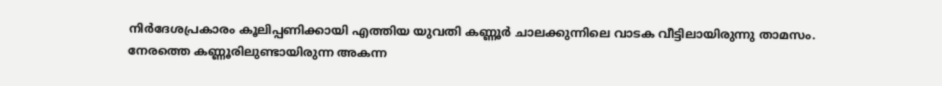നിര്‍ദേശപ്രകാരം കൂലിപ്പണിക്കായി എത്തിയ യുവതി കണ്ണൂര്‍ ചാലക്കുന്നിലെ വാടക വീട്ടിലായിരുന്നു താമസം.
നേരത്തെ കണ്ണൂരിലുണ്ടായിരുന്ന അകന്ന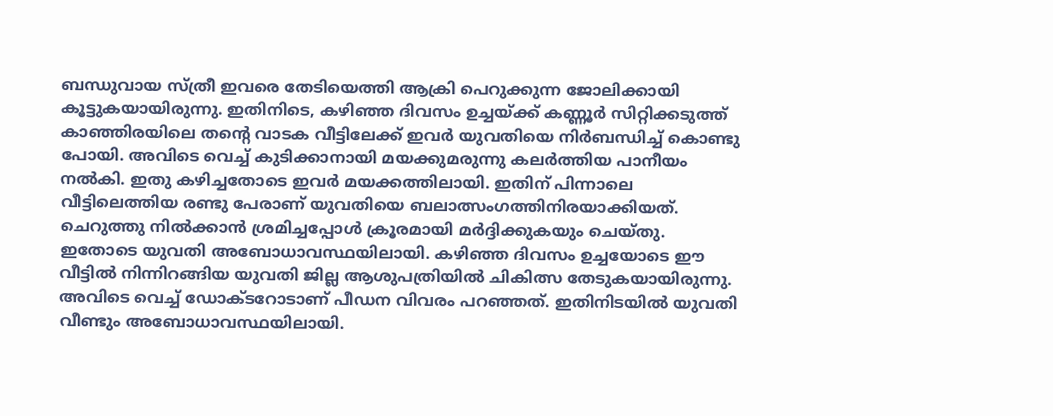ബന്ധുവായ സ്ത്രീ ഇവരെ തേടിയെത്തി ആക്രി പെറുക്കുന്ന ജോലിക്കായി കൂട്ടുകയായിരുന്നു. ഇതിനിടെ, കഴിഞ്ഞ ദിവസം ഉച്ചയ്ക്ക് കണ്ണൂര്‍ സിറ്റിക്കടുത്ത് കാഞ്ഞിരയിലെ തന്റെ വാടക വീട്ടിലേക്ക് ഇവര്‍ യുവതിയെ നിര്‍ബന്ധിച്ച് കൊണ്ടു പോയി. അവിടെ വെച്ച് കുടിക്കാനായി മയക്കുമരുന്നു കലര്‍ത്തിയ പാനീയം നല്‍കി. ഇതു കഴിച്ചതോടെ ഇവര്‍ മയക്കത്തിലായി. ഇതിന് പിന്നാലെ വീട്ടിലെത്തിയ രണ്ടു പേരാണ് യുവതിയെ ബലാത്സംഗത്തിനിരയാക്കിയത്. ചെറുത്തു നില്‍ക്കാന്‍ ശ്രമിച്ചപ്പോള്‍ ക്രൂരമായി മര്‍ദ്ദിക്കുകയും ചെയ്തു. ഇതോടെ യുവതി അബോധാവസ്ഥയിലായി. കഴിഞ്ഞ ദിവസം ഉച്ചയോടെ ഈ വീട്ടില്‍ നിന്നിറങ്ങിയ യുവതി ജില്ല ആശുപത്രിയില്‍ ചികിത്സ തേടുകയായിരുന്നു. അവിടെ വെച്ച് ഡോക്ടറോടാണ് പീഡന വിവരം പറഞ്ഞത്. ഇതിനിടയില്‍ യുവതി വീണ്ടും അബോധാവസ്ഥയിലായി.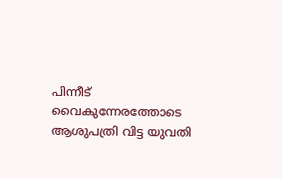പിന്നീട് വൈകുന്നേരത്തോടെ ആശുപത്രി വിട്ട യുവതി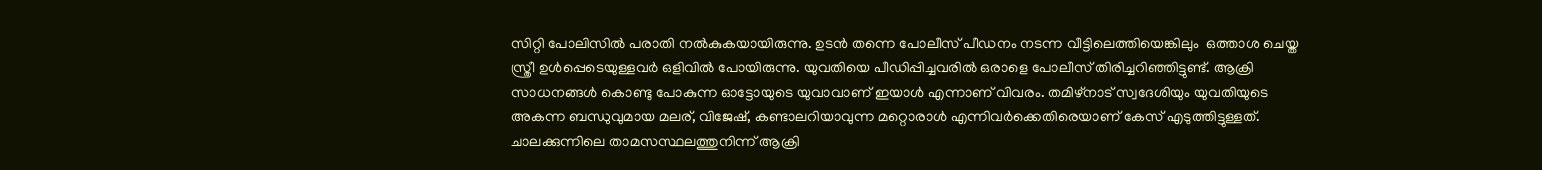സിറ്റി പോലിസില്‍ പരാതി നല്‍കുകയായിരുന്നു. ഉടന്‍ തന്നെ പോലീസ് പീഡനം നടന്ന വീട്ടിലെത്തിയെങ്കിലും  ഒത്താശ ചെയ്ത സ്ത്രീ ഉള്‍പ്പെടെയുള്ളവര്‍ ഒളിവില്‍ പോയിരുന്നു. യുവതിയെ പീഡിപ്പിച്ചവരില്‍ ഒരാളെ പോലീസ് തിരിച്ചറിഞ്ഞിട്ടുണ്ട്. ആക്രി സാധനങ്ങള്‍ കൊണ്ടു പോകുന്ന ഓട്ടോയുടെ യുവാവാണ് ഇയാള്‍ എന്നാണ് വിവരം. തമിഴ്‌നാട് സ്വദേശിയും യുവതിയുടെ അകന്ന ബന്ധുവുമായ മലര്, വിജേഷ്, കണ്ടാലറിയാവുന്ന മറ്റൊരാള്‍ എന്നിവര്‍ക്കെതിരെയാണ് കേസ് എടുത്തിട്ടുള്ളത്. ചാലക്കുന്നിലെ താമസസ്ഥലത്തുനിന്ന് ആക്രി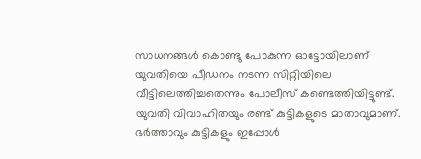സാധനങ്ങള്‍ കൊണ്ടു പോകുന്ന ഓട്ടോയിലാണ് യുവതിയെ പീഡനം നടന്ന സിറ്റിയിലെ വീട്ടിലെത്തിച്ചതെന്നും പോലീസ് കണ്ടെത്തിയിട്ടുണ്ട്.
യുവതി വിവാഹിതയും രണ്ട് കുട്ടികളുടെ മാതാവുമാണ്. ഭര്‍ത്താവും കുട്ടികളും ഇപ്പോള്‍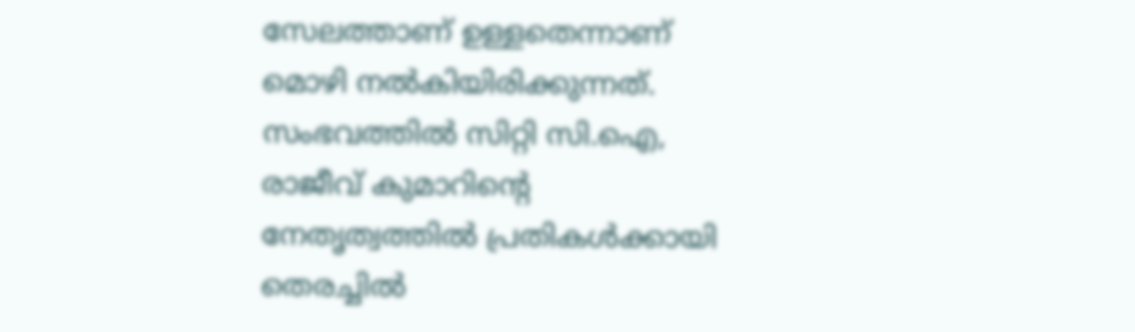സേലത്താണ് ഉള്ളതെന്നാണ് മൊഴി നല്‍കിയിരിക്കുന്നത്.
സംഭവത്തില്‍ സിറ്റി സി.ഐ, രാജീവ് കുമാറിന്റെ നേതൃത്വത്തില്‍ പ്രതികള്‍ക്കായി തെരച്ചില്‍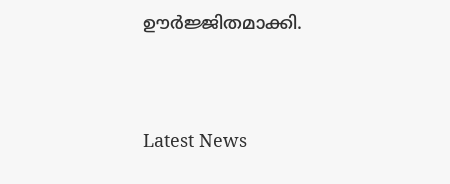ഊര്‍ജ്ജിതമാക്കി.




Latest News